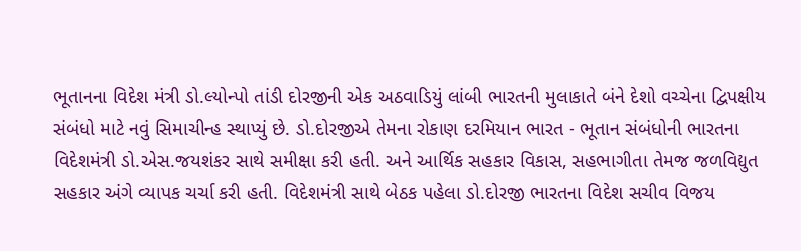ભૂતાનના વિદેશ મંત્રી ડો.લ્યોન્પો તાંડી દોરજીની એક અઠવાડિયું લાંબી ભારતની મુલાકાતે બંને દેશો વચ્ચેના દ્વિપક્ષીય સંબંધો માટે નવું સિમાચીન્હ સ્થાપ્યું છે. ડો.દોરજીએ તેમના રોકાણ દરમિયાન ભારત - ભૂતાન સંબંધોની ભારતના વિદેશમંત્રી ડો.એસ.જયશંકર સાથે સમીક્ષા કરી હતી. અને આર્થિક સહકાર વિકાસ, સહભાગીતા તેમજ જળવિદ્યુત સહકાર અંગે વ્યાપક ચર્ચા કરી હતી. વિદેશમંત્રી સાથે બેઠક પહેલા ડો.દોરજી ભારતના વિદેશ સચીવ વિજય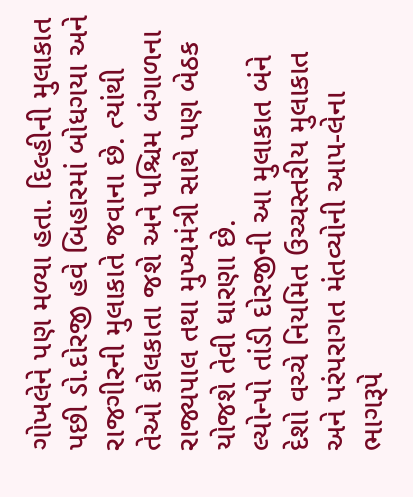ગોખલેને પણ મળ્યા હતા. દિલ્હીની મુલાકાત પછી ડો.દોરજી હવે બિહારમાં બોધગયા અને રાજગીરની મુલાકાતે જવાના છે. ત્યાંથી તેઓ કોલકાતા જશે અને પશ્ચિમ બંગાળના રાજ્યપાલ તથા મુખ્યમંત્રી સાથે પણ બેઠક યોજશે તેવી ધારણા છે.
લ્યોન્પો તાંડી દોરજીની આ મુલાકાત બંને દેશો વચ્ચે નિયમિત ઉચ્ચસ્તરીય મુલાકાત અને પરંપરાગત મંતવ્યોની આપ-લેના ભાગરૂપે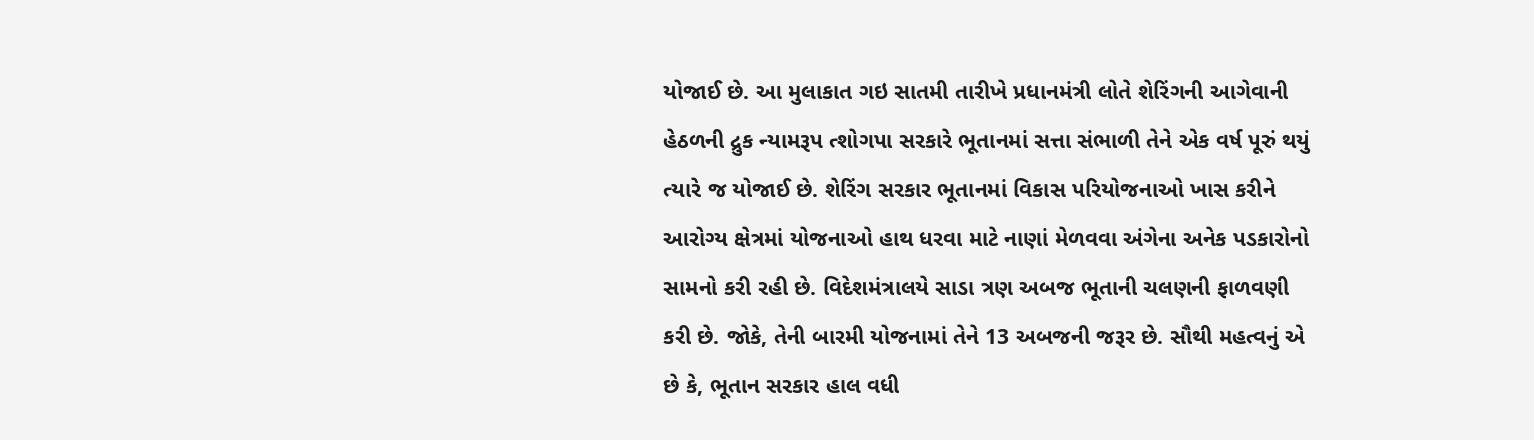યોજાઈ છે. આ મુલાકાત ગઇ સાતમી તારીખે પ્રધાનમંત્રી લોતે શેરિંગની આગેવાની હેઠળની દ્રુક ન્યામરૂપ ત્શોગપા સરકારે ભૂતાનમાં સત્તા સંભાળી તેને એક વર્ષ પૂરું થયું ત્યારે જ યોજાઈ છે. શેરિંગ સરકાર ભૂતાનમાં વિકાસ પરિયોજનાઓ ખાસ કરીને આરોગ્ય ક્ષેત્રમાં યોજનાઓ હાથ ધરવા માટે નાણાં મેળવવા અંગેના અનેક પડકારોનો સામનો કરી રહી છે. વિદેશમંત્રાલયે સાડા ત્રણ અબજ ભૂતાની ચલણની ફાળવણી કરી છે. જોકે, તેની બારમી યોજનામાં તેને 13 અબજની જરૂર છે. સૌથી મહત્વનું એ છે કે, ભૂતાન સરકાર હાલ વધી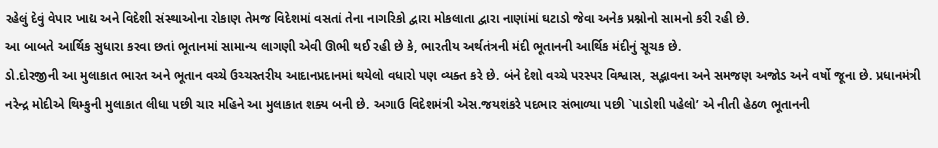રહેલું દેવું વેપાર ખાદ્ય અને વિદેશી સંસ્થાઓના રોકાણ તેમજ વિદેશમાં વસતાં તેના નાગરિકો દ્વારા મોકલાતા દ્વારા નાણાંમાં ઘટાડો જેવા અનેક પ્રશ્નોનો સામનો કરી રહી છે.
આ બાબતે આર્થિક સુધારા કરવા છતાં ભૂતાનમાં સામાન્ય લાગણી એવી ઊભી થઈ રહી છે કે, ભારતીય અર્થતંત્રની મંદી ભૂતાનની આર્થિક મંદીનું સૂચક છે.
ડો.દોરજીની આ મુલાકાત ભારત અને ભૂતાન વચ્ચે ઉચ્ચસ્તરીય આદાનપ્રદાનમાં થયેલો વધારો પણ વ્યક્ત કરે છે. બંને દેશો વચ્ચે પરસ્પર વિશ્વાસ, સદ્ભાવના અને સમજણ અજોડ અને વર્ષો જૂના છે. પ્રધાનમંત્રી નરેન્દ્ર મોદીએ થિમ્કુની મુલાકાત લીધા પછી ચાર મહિને આ મુલાકાત શક્ય બની છે. અગાઉ વિદેશમંત્રી એસ.જયશંકરે પદભાર સંભાળ્યા પછી `પાડોશી પહેલો’ એ નીતી હેઠળ ભૂતાનની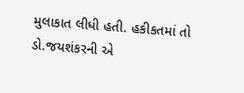મુલાકાત લીધી હતી. હકીકતમાં તો ડો.જયશંકરની એ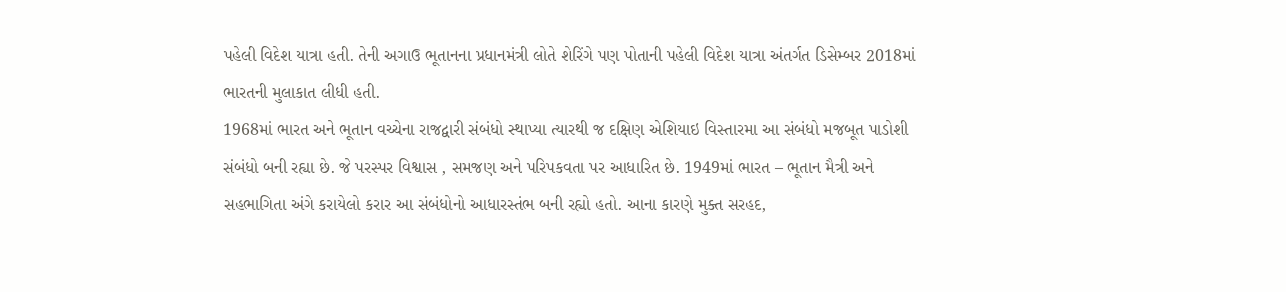પહેલી વિદેશ યાત્રા હતી. તેની અગાઉ ભૂતાનના પ્રધાનમંત્રી લોતે શેરિંગે પણ પોતાની પહેલી વિદેશ યાત્રા અંતર્ગત ડિસેમ્બર 2018માં ભારતની મુલાકાત લીધી હતી.
1968માં ભારત અને ભૂતાન વચ્ચેના રાજદ્વારી સંબંધો સ્થાપ્યા ત્યારથી જ દક્ષિણ એશિયાઇ વિસ્તારમા આ સંબંધો મજબૂત પાડોશી સંબંધો બની રહ્યા છે. જે પરસ્પર વિશ્વાસ , સમજણ અને પરિપકવતા પર આધારિત છે. 1949માં ભારત – ભૂતાન મૈત્રી અને સહભાગિતા અંગે કરાયેલો કરાર આ સંબંધોનો આધારસ્તંભ બની રહ્યો હતો. આના કારણે મુક્ત સરહદ,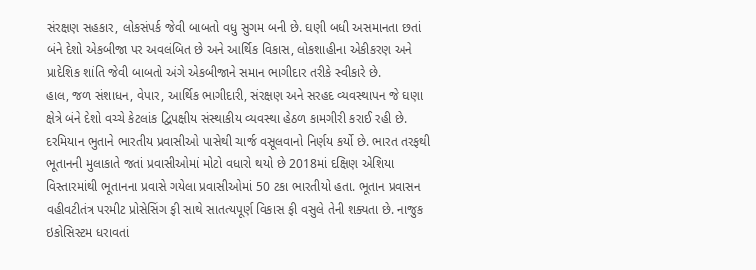સંરક્ષણ સહકાર, લોકસંપર્ક જેવી બાબતો વધુ સુગમ બની છે. ઘણી બધી અસમાનતા છતાં બંને દેશો એકબીજા પર અવલંબિત છે અને આર્થિક વિકાસ, લોકશાહીના એકીકરણ અને પ્રાદેશિક શાંતિ જેવી બાબતો અંગે એકબીજાને સમાન ભાગીદાર તરીકે સ્વીકારે છે.
હાલ, જળ સંશાધન, વેપાર, આર્થિક ભાગીદારી, સંરક્ષણ અને સરહદ વ્યવસ્થાપન જે ઘણા ક્ષેત્રે બંને દેશો વચ્ચે કેટલાંક દ્વિપક્ષીય સંસ્થાકીય વ્યવસ્થા હેઠળ કામગીરી કરાઈ રહી છે.
દરમિયાન ભુતાને ભારતીય પ્રવાસીઓ પાસેથી ચાર્જ વસૂલવાનો નિર્ણય કર્યો છે. ભારત તરફથી ભૂતાનની મુલાકાતે જતાં પ્રવાસીઓમાં મોટો વધારો થયો છે 2018માં દક્ષિણ એશિયા વિસ્તારમાંથી ભૂતાનના પ્રવાસે ગયેલા પ્રવાસીઓમાં 50 ટકા ભારતીયો હતા. ભૂતાન પ્રવાસન વહીવટીતંત્ર પરમીટ પ્રોસેસિંગ ફી સાથે સાતત્યપૂર્ણ વિકાસ ફી વસુલે તેની શક્યતા છે. નાજુક ઇકોસિસ્ટમ ધરાવતાં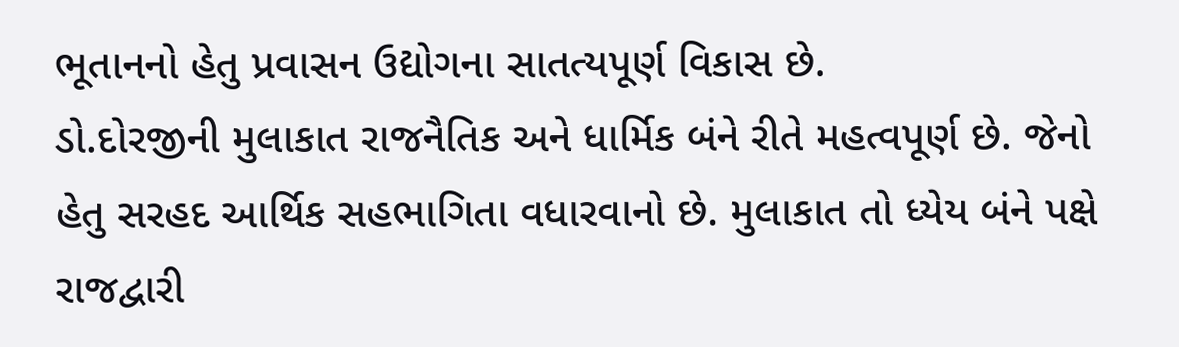ભૂતાનનો હેતુ પ્રવાસન ઉદ્યોગના સાતત્યપૂર્ણ વિકાસ છે.
ડો.દોરજીની મુલાકાત રાજનૈતિક અને ધાર્મિક બંને રીતે મહત્વપૂર્ણ છે. જેનો હેતુ સરહદ આર્થિક સહભાગિતા વધારવાનો છે. મુલાકાત તો ધ્યેય બંને પક્ષે રાજદ્વારી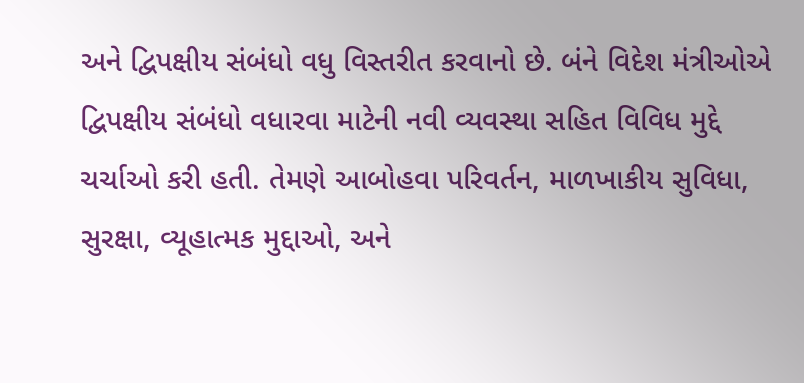અને દ્વિપક્ષીય સંબંધો વધુ વિસ્તરીત કરવાનો છે. બંને વિદેશ મંત્રીઓએ દ્વિપક્ષીય સંબંધો વધારવા માટેની નવી વ્યવસ્થા સહિત વિવિધ મુદ્દે ચર્ચાઓ કરી હતી. તેમણે આબોહવા પરિવર્તન, માળખાકીય સુવિધા, સુરક્ષા, વ્યૂહાત્મક મુદ્દાઓ, અને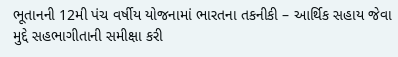ભૂતાનની 12મી પંચ વર્ષીય યોજનામાં ભારતના તકનીકી – આર્થિક સહાય જેવા મુદ્દે સહભાગીતાની સમીક્ષા કરી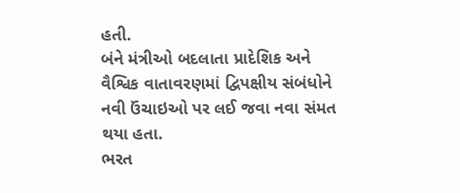હતી.
બંને મંત્રીઓ બદલાતા પ્રાદેશિક અને વૈશ્વિક વાતાવરણમાં દ્વિપક્ષીય સંબંધોને નવી ઉંચાઇઓ પર લઈ જવા નવા સંમત થયા હતા.
ભરત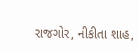રાજગોર, નીકીતા શાહ,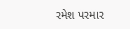રમેશ પરમાર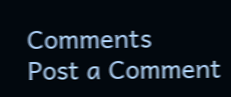Comments
Post a Comment